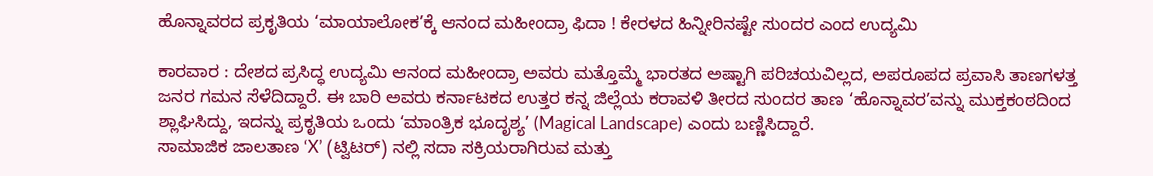ಹೊನ್ನಾವರದ ಪ್ರಕೃತಿಯ ‘ಮಾಯಾಲೋಕ’ಕ್ಕೆ ಆನಂದ ಮಹೀಂದ್ರಾ ಫಿದಾ ! ಕೇರಳದ ಹಿನ್ನೀರಿನಷ್ಟೇ ಸುಂದರ ಎಂದ ಉದ್ಯಮಿ

ಕಾರವಾರ : ದೇಶದ ಪ್ರಸಿದ್ಧ ಉದ್ಯಮಿ ಆನಂದ ಮಹೀಂದ್ರಾ ಅವರು ಮತ್ತೊಮ್ಮೆ ಭಾರತದ ಅಷ್ಟಾಗಿ ಪರಿಚಯವಿಲ್ಲದ, ಅಪರೂಪದ ಪ್ರವಾಸಿ ತಾಣಗಳತ್ತ ಜನರ ಗಮನ ಸೆಳೆದಿದ್ದಾರೆ. ಈ ಬಾರಿ ಅವರು ಕರ್ನಾಟಕದ ಉತ್ತರ ಕನ್ನ ಜಿಲ್ಲೆಯ ಕರಾವಳಿ ತೀರದ ಸುಂದರ ತಾಣ ‘ಹೊನ್ನಾವರ’ವನ್ನು ಮುಕ್ತಕಂಠದಿಂದ ಶ್ಲಾಘಿಸಿದ್ದು, ಇದನ್ನು ಪ್ರಕೃತಿಯ ಒಂದು ‘ಮಾಂತ್ರಿಕ ಭೂದೃಶ್ಯ’ (Magical Landscape) ಎಂದು ಬಣ್ಣಿಸಿದ್ದಾರೆ.
ಸಾಮಾಜಿಕ ಜಾಲತಾಣ ‘X’ (ಟ್ವಿಟರ್) ನಲ್ಲಿ ಸದಾ ಸಕ್ರಿಯರಾಗಿರುವ ಮತ್ತು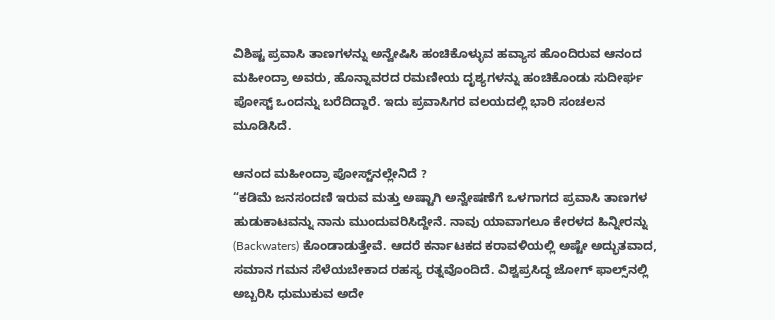ವಿಶಿಷ್ಟ ಪ್ರವಾಸಿ ತಾಣಗಳನ್ನು ಅನ್ವೇಷಿಸಿ ಹಂಚಿಕೊಳ್ಳುವ ಹವ್ಯಾಸ ಹೊಂದಿರುವ ಆನಂದ ಮಹೀಂದ್ರಾ ಅವರು, ಹೊನ್ನಾವರದ ರಮಣೀಯ ದೃಶ್ಯಗಳನ್ನು ಹಂಚಿಕೊಂಡು ಸುದೀರ್ಘ ಪೋಸ್ಟ್ ಒಂದನ್ನು ಬರೆದಿದ್ದಾರೆ. ಇದು ಪ್ರವಾಸಿಗರ ವಲಯದಲ್ಲಿ ಭಾರಿ ಸಂಚಲನ ಮೂಡಿಸಿದೆ.

ಆನಂದ ಮಹೀಂದ್ರಾ ಪೋಸ್ಟ್‌ನಲ್ಲೇನಿದೆ ?
“ಕಡಿಮೆ ಜನಸಂದಣಿ ಇರುವ ಮತ್ತು ಅಷ್ಟಾಗಿ ಅನ್ವೇಷಣೆಗೆ ಒಳಗಾಗದ ಪ್ರವಾಸಿ ತಾಣಗಳ ಹುಡುಕಾಟವನ್ನು ನಾನು ಮುಂದುವರಿಸಿದ್ದೇನೆ. ನಾವು ಯಾವಾಗಲೂ ಕೇರಳದ ಹಿನ್ನೀರನ್ನು (Backwaters) ಕೊಂಡಾಡುತ್ತೇವೆ. ಆದರೆ ಕರ್ನಾಟಕದ ಕರಾವಳಿಯಲ್ಲಿ ಅಷ್ಟೇ ಅದ್ಭುತವಾದ, ಸಮಾನ ಗಮನ ಸೆಳೆಯಬೇಕಾದ ರಹಸ್ಯ ರತ್ನವೊಂದಿದೆ. ವಿಶ್ವಪ್ರಸಿದ್ಧ ಜೋಗ್ ಫಾಲ್ಸ್‌ನಲ್ಲಿ ಅಬ್ಬರಿಸಿ ಧುಮುಕುವ ಅದೇ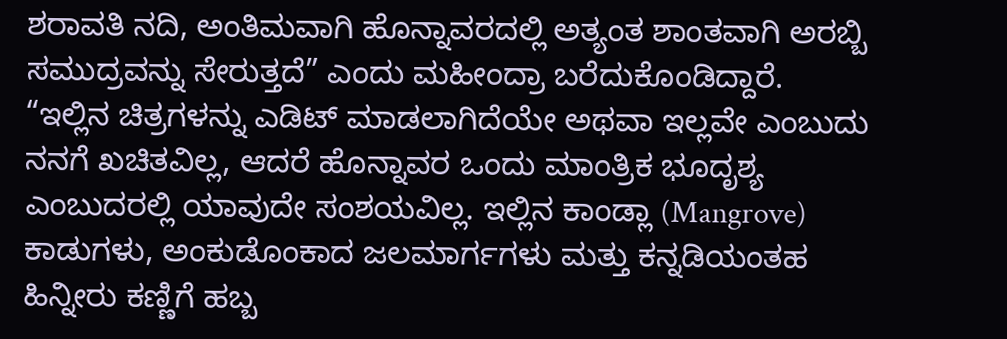ಶರಾವತಿ ನದಿ, ಅಂತಿಮವಾಗಿ ಹೊನ್ನಾವರದಲ್ಲಿ ಅತ್ಯಂತ ಶಾಂತವಾಗಿ ಅರಬ್ಬಿ ಸಮುದ್ರವನ್ನು ಸೇರುತ್ತದೆ” ಎಂದು ಮಹೀಂದ್ರಾ ಬರೆದುಕೊಂಡಿದ್ದಾರೆ.
“ಇಲ್ಲಿನ ಚಿತ್ರಗಳನ್ನು ಎಡಿಟ್ ಮಾಡಲಾಗಿದೆಯೇ ಅಥವಾ ಇಲ್ಲವೇ ಎಂಬುದು ನನಗೆ ಖಚಿತವಿಲ್ಲ, ಆದರೆ ಹೊನ್ನಾವರ ಒಂದು ಮಾಂತ್ರಿಕ ಭೂದೃಶ್ಯ ಎಂಬುದರಲ್ಲಿ ಯಾವುದೇ ಸಂಶಯವಿಲ್ಲ. ಇಲ್ಲಿನ ಕಾಂಡ್ಲಾ (Mangrove) ಕಾಡುಗಳು, ಅಂಕುಡೊಂಕಾದ ಜಲಮಾರ್ಗಗಳು ಮತ್ತು ಕನ್ನಡಿಯಂತಹ ಹಿನ್ನೀರು ಕಣ್ಣಿಗೆ ಹಬ್ಬ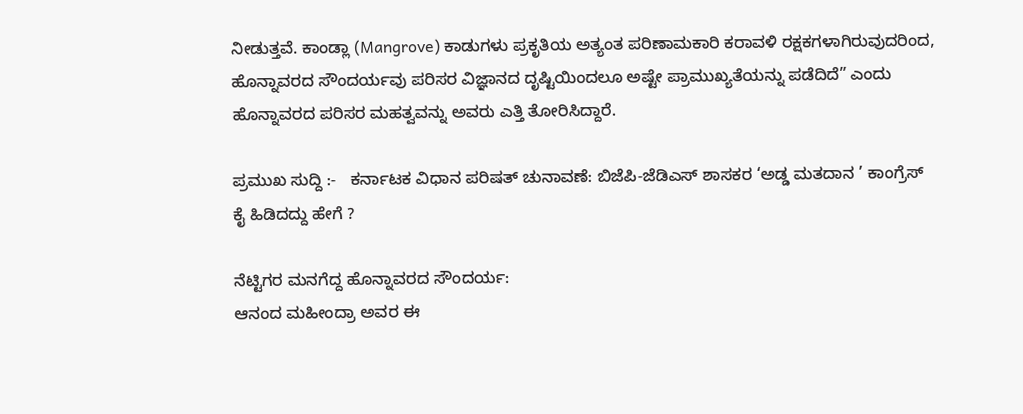ನೀಡುತ್ತವೆ. ಕಾಂಡ್ಲಾ (Mangrove) ಕಾಡುಗಳು ಪ್ರಕೃತಿಯ ಅತ್ಯಂತ ಪರಿಣಾಮಕಾರಿ ಕರಾವಳಿ ರಕ್ಷಕಗಳಾಗಿರುವುದರಿಂದ, ಹೊನ್ನಾವರದ ಸೌಂದರ್ಯವು ಪರಿಸರ ವಿಜ್ಞಾನದ ದೃಷ್ಟಿಯಿಂದಲೂ ಅಷ್ಟೇ ಪ್ರಾಮುಖ್ಯತೆಯನ್ನು ಪಡೆದಿದೆ” ಎಂದು ಹೊನ್ನಾವರದ ಪರಿಸರ ಮಹತ್ವವನ್ನು ಅವರು ಎತ್ತಿ ತೋರಿಸಿದ್ದಾರೆ.

ಪ್ರಮುಖ ಸುದ್ದಿ :-   ಕರ್ನಾಟಕ ವಿಧಾನ ಪರಿಷತ್‌ ಚುನಾವಣೆ: ಬಿಜೆಪಿ-ಜೆಡಿಎಸ್ ಶಾಸಕರ ‘ಅಡ್ಡ ಮತದಾನ ’ ಕಾಂಗ್ರೆಸ್ ಕೈ ಹಿಡಿದದ್ದು ಹೇಗೆ ?

ನೆಟ್ಟಿಗರ ಮನಗೆದ್ದ ಹೊನ್ನಾವರದ ಸೌಂದರ್ಯ:
ಆನಂದ ಮಹೀಂದ್ರಾ ಅವರ ಈ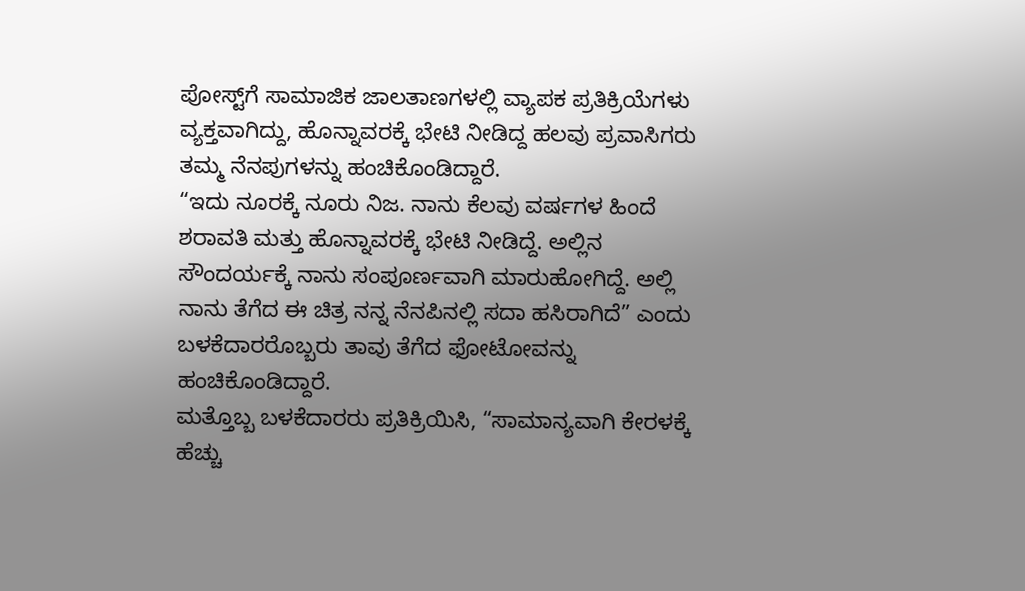ಪೋಸ್ಟ್‌ಗೆ ಸಾಮಾಜಿಕ ಜಾಲತಾಣಗಳಲ್ಲಿ ವ್ಯಾಪಕ ಪ್ರತಿಕ್ರಿಯೆಗಳು ವ್ಯಕ್ತವಾಗಿದ್ದು, ಹೊನ್ನಾವರಕ್ಕೆ ಭೇಟಿ ನೀಡಿದ್ದ ಹಲವು ಪ್ರವಾಸಿಗರು ತಮ್ಮ ನೆನಪುಗಳನ್ನು ಹಂಚಿಕೊಂಡಿದ್ದಾರೆ.
“ಇದು ನೂರಕ್ಕೆ ನೂರು ನಿಜ. ನಾನು ಕೆಲವು ವರ್ಷಗಳ ಹಿಂದೆ ಶರಾವತಿ ಮತ್ತು ಹೊನ್ನಾವರಕ್ಕೆ ಭೇಟಿ ನೀಡಿದ್ದೆ. ಅಲ್ಲಿನ ಸೌಂದರ್ಯಕ್ಕೆ ನಾನು ಸಂಪೂರ್ಣವಾಗಿ ಮಾರುಹೋಗಿದ್ದೆ. ಅಲ್ಲಿ ನಾನು ತೆಗೆದ ಈ ಚಿತ್ರ ನನ್ನ ನೆನಪಿನಲ್ಲಿ ಸದಾ ಹಸಿರಾಗಿದೆ” ಎಂದು ಬಳಕೆದಾರರೊಬ್ಬರು ತಾವು ತೆಗೆದ ಫೋಟೋವನ್ನು ಹಂಚಿಕೊಂಡಿದ್ದಾರೆ.
ಮತ್ತೊಬ್ಬ ಬಳಕೆದಾರರು ಪ್ರತಿಕ್ರಿಯಿಸಿ, “ಸಾಮಾನ್ಯವಾಗಿ ಕೇರಳಕ್ಕೆ ಹೆಚ್ಚು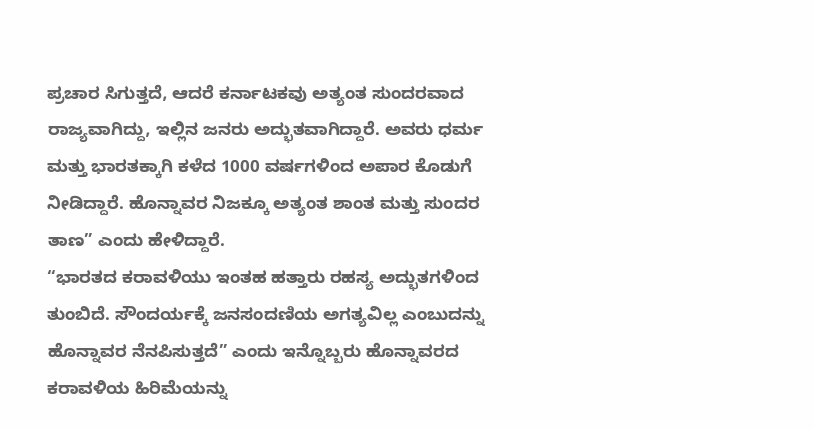ಪ್ರಚಾರ ಸಿಗುತ್ತದೆ, ಆದರೆ ಕರ್ನಾಟಕವು ಅತ್ಯಂತ ಸುಂದರವಾದ ರಾಜ್ಯವಾಗಿದ್ದು, ಇಲ್ಲಿನ ಜನರು ಅದ್ಭುತವಾಗಿದ್ದಾರೆ. ಅವರು ಧರ್ಮ ಮತ್ತು ಭಾರತಕ್ಕಾಗಿ ಕಳೆದ 1000 ವರ್ಷಗಳಿಂದ ಅಪಾರ ಕೊಡುಗೆ ನೀಡಿದ್ದಾರೆ. ಹೊನ್ನಾವರ ನಿಜಕ್ಕೂ ಅತ್ಯಂತ ಶಾಂತ ಮತ್ತು ಸುಂದರ ತಾಣ” ಎಂದು ಹೇಳಿದ್ದಾರೆ.
“ಭಾರತದ ಕರಾವಳಿಯು ಇಂತಹ ಹತ್ತಾರು ರಹಸ್ಯ ಅದ್ಭುತಗಳಿಂದ ತುಂಬಿದೆ. ಸೌಂದರ್ಯಕ್ಕೆ ಜನಸಂದಣಿಯ ಅಗತ್ಯವಿಲ್ಲ ಎಂಬುದನ್ನು ಹೊನ್ನಾವರ ನೆನಪಿಸುತ್ತದೆ” ಎಂದು ಇನ್ನೊಬ್ಬರು ಹೊನ್ನಾವರದ ಕರಾವಳಿಯ ಹಿರಿಮೆಯನ್ನು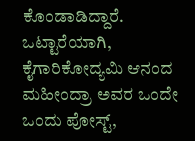ಕೊಂಡಾಡಿದ್ದಾರೆ.
ಒಟ್ಟಾರೆಯಾಗಿ, ಕೈಗಾರಿಕೋದ್ಯಮಿ ಆನಂದ ಮಹೀಂದ್ರಾ ಅವರ ಒಂದೇ ಒಂದು ಪೋಸ್ಟ್,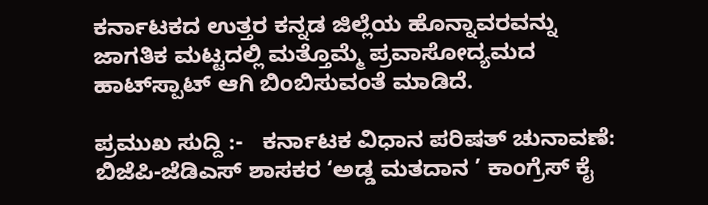ಕರ್ನಾಟಕದ ಉತ್ತರ ಕನ್ನಡ ಜಿಲ್ಲೆಯ ಹೊನ್ನಾವರವನ್ನು ಜಾಗತಿಕ ಮಟ್ಟದಲ್ಲಿ ಮತ್ತೊಮ್ಮೆ ಪ್ರವಾಸೋದ್ಯಮದ ಹಾಟ್‌ಸ್ಪಾಟ್ ಆಗಿ ಬಿಂಬಿಸುವಂತೆ ಮಾಡಿದೆ.

ಪ್ರಮುಖ ಸುದ್ದಿ :-   ಕರ್ನಾಟಕ ವಿಧಾನ ಪರಿಷತ್‌ ಚುನಾವಣೆ: ಬಿಜೆಪಿ-ಜೆಡಿಎಸ್ ಶಾಸಕರ ‘ಅಡ್ಡ ಮತದಾನ ’ ಕಾಂಗ್ರೆಸ್ ಕೈ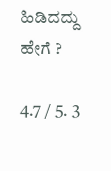ಹಿಡಿದದ್ದು ಹೇಗೆ ?

4.7 / 5. 3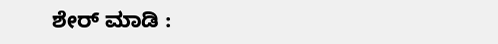ಶೇರ್ ಮಾಡಿ :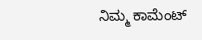ನಿಮ್ಮ ಕಾಮೆಂಟ್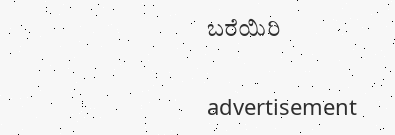ಬರೆಯಿರಿ

advertisement